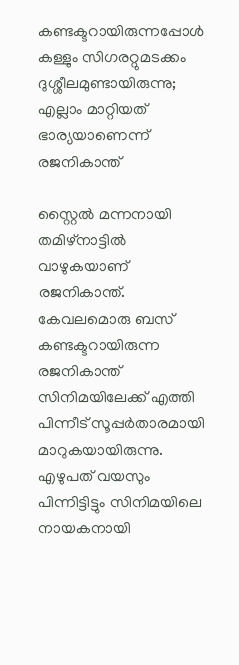കണ്ടക്ടറായിരുന്നപ്പോൾ കള്ളും സിഗരറ്റുമടക്കം ദുശ്ശീലമുണ്ടായിരുന്നു; എല്ലാം മാറ്റിയത് ഭാര്യയാണെന്ന് രജനികാന്ത്

സ്റ്റൈല്‍ മന്നനായി തമിഴ്‌നാട്ടില്‍ വാഴുകയാണ് രജനികാന്ത്. കേവലമൊരു ബസ് കണ്ടക്ടറായിരുന്ന രജനികാന്ത് സിനിമയിലേക്ക് എത്തി പിന്നീട് സൂപ്പര്‍താരമായി മാറുകയായിരുന്നു. എഴുപത് വയസും പിന്നിട്ടിട്ടും സിനിമയിലെ നായകനായി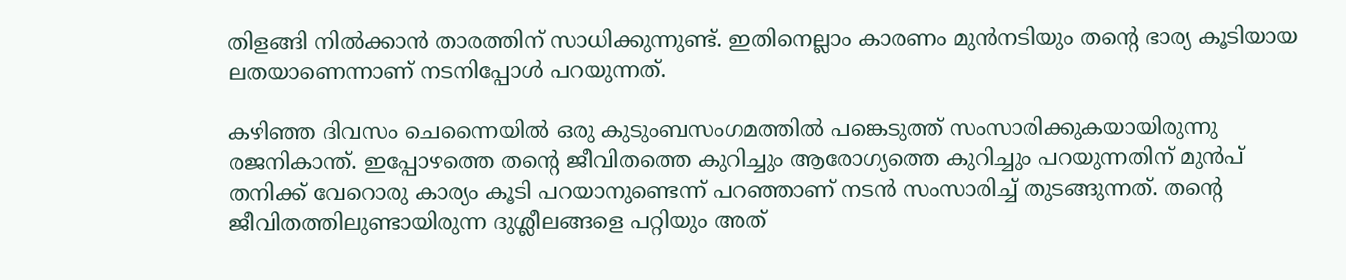തിളങ്ങി നില്‍ക്കാന്‍ താരത്തിന് സാധിക്കുന്നുണ്ട്. ഇതിനെല്ലാം കാരണം മുന്‍നടിയും തന്റെ ഭാര്യ കൂടിയായ ലതയാണെന്നാണ് നടനിപ്പോള്‍ പറയുന്നത്.

കഴിഞ്ഞ ദിവസം ചെന്നൈയില്‍ ഒരു കുടുംബസംഗമത്തില്‍ പങ്കെടുത്ത് സംസാരിക്കുകയായിരുന്നു രജനികാന്ത്. ഇപ്പോഴത്തെ തന്റെ ജീവിതത്തെ കുറിച്ചും ആരോഗ്യത്തെ കുറിച്ചും പറയുന്നതിന് മുന്‍പ് തനിക്ക് വേറൊരു കാര്യം കൂടി പറയാനുണ്ടെന്ന് പറഞ്ഞാണ് നടന്‍ സംസാരിച്ച് തുടങ്ങുന്നത്. തന്റെ ജീവിതത്തിലുണ്ടായിരുന്ന ദുശ്ലീലങ്ങളെ പറ്റിയും അത്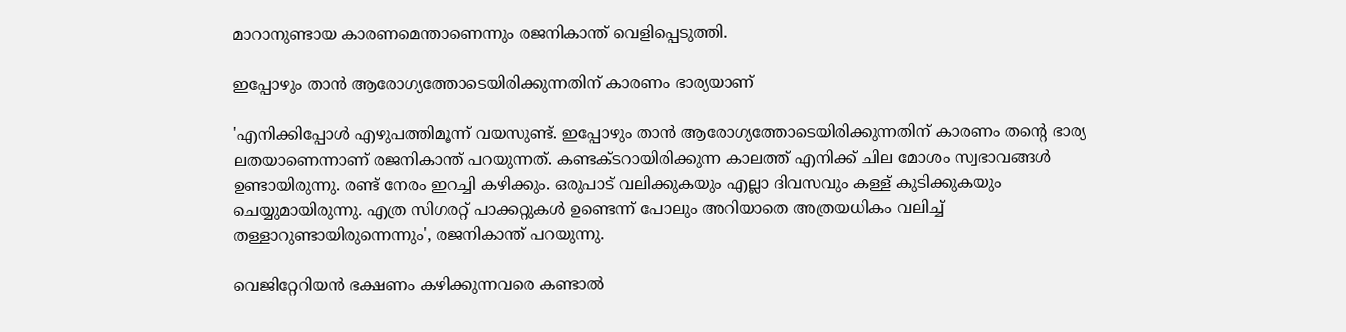മാറാനുണ്ടായ കാരണമെന്താണെന്നും രജനികാന്ത് വെളിപ്പെടുത്തി.

ഇപ്പോഴും താന്‍ ആരോഗ്യത്തോടെയിരിക്കുന്നതിന് കാരണം ഭാര്യയാണ്

'എനിക്കിപ്പോള്‍ എഴുപത്തിമൂന്ന് വയസുണ്ട്. ഇപ്പോഴും താന്‍ ആരോഗ്യത്തോടെയിരിക്കുന്നതിന് കാരണം തന്റെ ഭാര്യ ലതയാണെന്നാണ് രജനികാന്ത് പറയുന്നത്. കണ്ടക്ടറായിരിക്കുന്ന കാലത്ത് എനിക്ക് ചില മോശം സ്വഭാവങ്ങള്‍ ഉണ്ടായിരുന്നു. രണ്ട് നേരം ഇറച്ചി കഴിക്കും. ഒരുപാട് വലിക്കുകയും എല്ലാ ദിവസവും കള്ള് കുടിക്കുകയും ചെയ്യുമായിരുന്നു. എത്ര സിഗരറ്റ് പാക്കറ്റുകള്‍ ഉണ്ടെന്ന് പോലും അറിയാതെ അത്രയധികം വലിച്ച് തള്ളാറുണ്ടായിരുന്നെന്നും', രജനികാന്ത് പറയുന്നു.

വെജിറ്റേറിയന്‍ ഭക്ഷണം കഴിക്കുന്നവരെ കണ്ടാല്‍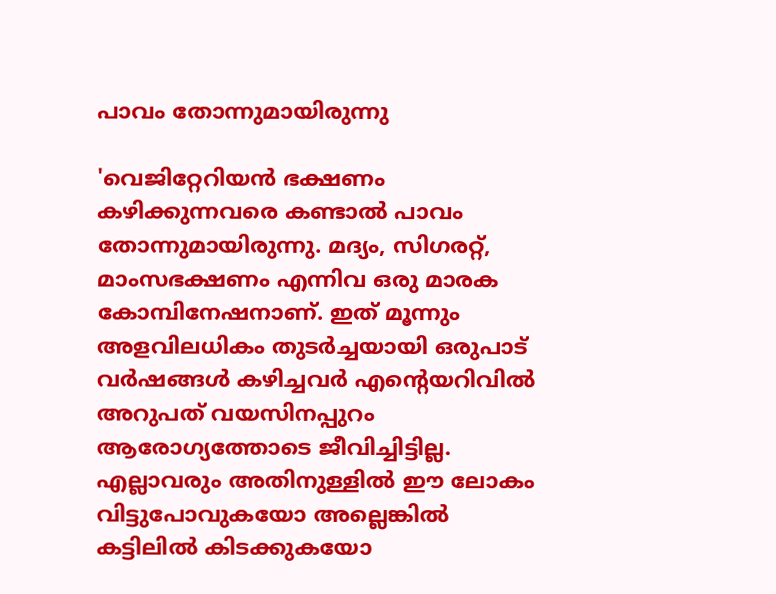പാവം തോന്നുമായിരുന്നു

'വെജിറ്റേറിയന്‍ ഭക്ഷണം കഴിക്കുന്നവരെ കണ്ടാല്‍ പാവം തോന്നുമായിരുന്നു. മദ്യം, സിഗരറ്റ്, മാംസഭക്ഷണം എന്നിവ ഒരു മാരക കോമ്പിനേഷനാണ്. ഇത് മൂന്നും അളവിലധികം തുടര്‍ച്ചയായി ഒരുപാട് വര്‍ഷങ്ങള്‍ കഴിച്ചവര്‍ എന്റെയറിവില്‍ അറുപത് വയസിനപ്പുറം ആരോഗ്യത്തോടെ ജീവിച്ചിട്ടില്ല. എല്ലാവരും അതിനുള്ളില്‍ ഈ ലോകം വിട്ടുപോവുകയോ അല്ലെങ്കില്‍ കട്ടിലില്‍ കിടക്കുകയോ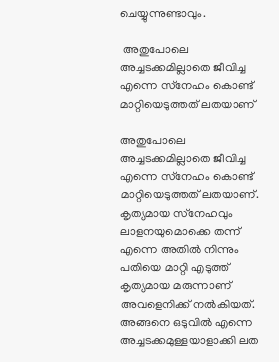ചെയ്യുന്നുണ്ടാവും.

 അതുപോലെ അച്ചടക്കമില്ലാതെ ജീവിച്ച എന്നെ സ്‌നേഹം കൊണ്ട് മാറ്റിയെടുത്തത് ലതയാണ്

അതുപോലെ അച്ചടക്കമില്ലാതെ ജീവിച്ച എന്നെ സ്‌നേഹം കൊണ്ട് മാറ്റിയെടുത്തത് ലതയാണ്. കൃത്യമായ സ്‌നേഹവും ലാളനയുമൊക്കെ തന്ന് എന്നെ അതില്‍ നിന്നും പതിയെ മാറ്റി എടുത്ത് കൃത്യമായ മരുന്നാണ് അവളെനിക്ക് നല്‍കിയത്. അങ്ങനെ ഒടുവില്‍ എന്നെ അച്ചടക്കമുള്ളയാളാക്കി ലത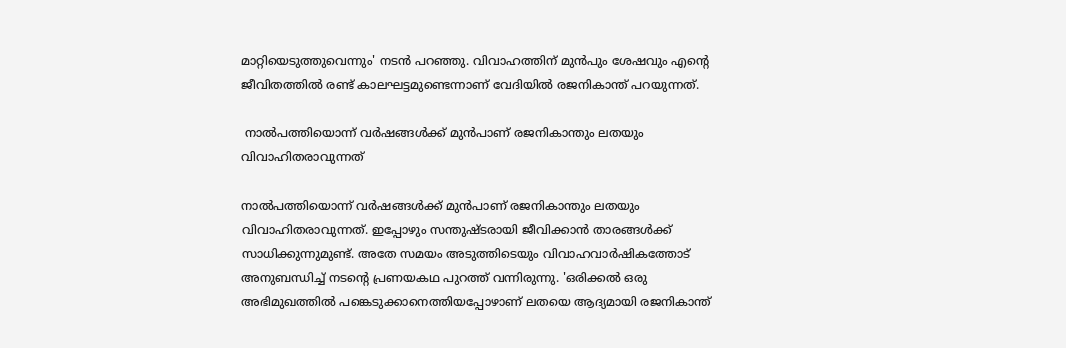മാറ്റിയെടുത്തുവെന്നും' നടന്‍ പറഞ്ഞു. വിവാഹത്തിന് മുന്‍പും ശേഷവും എന്റെ ജീവിതത്തില്‍ രണ്ട് കാലഘട്ടമുണ്ടെന്നാണ് വേദിയില്‍ രജനികാന്ത് പറയുന്നത്.

 നാല്‍പത്തിയൊന്ന് വര്‍ഷങ്ങള്‍ക്ക് മുന്‍പാണ് രജനികാന്തും ലതയും വിവാഹിതരാവുന്നത്

നാല്‍പത്തിയൊന്ന് വര്‍ഷങ്ങള്‍ക്ക് മുന്‍പാണ് രജനികാന്തും ലതയും വിവാഹിതരാവുന്നത്. ഇപ്പോഴും സന്തുഷ്ടരായി ജീവിക്കാന്‍ താരങ്ങള്‍ക്ക് സാധിക്കുന്നുമുണ്ട്. അതേ സമയം അടുത്തിടെയും വിവാഹവാര്‍ഷികത്തോട് അനുബന്ധിച്ച് നടന്റെ പ്രണയകഥ പുറത്ത് വന്നിരുന്നു. 'ഒരിക്കല്‍ ഒരു അഭിമുഖത്തില്‍ പങ്കെടുക്കാനെത്തിയപ്പോഴാണ് ലതയെ ആദ്യമായി രജനികാന്ത്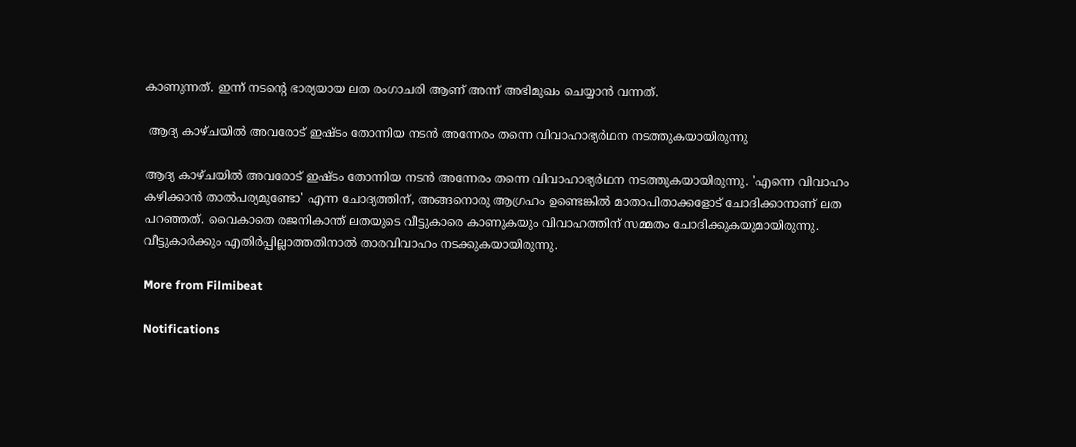കാണുന്നത്. ഇന്ന് നടന്റെ ഭാര്യയായ ലത രംഗാചരി ആണ് അന്ന് അഭിമുഖം ചെയ്യാന്‍ വന്നത്.

 ആദ്യ കാഴ്ചയില്‍ അവരോട് ഇഷ്ടം തോന്നിയ നടന്‍ അന്നേരം തന്നെ വിവാഹാഭ്യര്‍ഥന നടത്തുകയായിരുന്നു

ആദ്യ കാഴ്ചയില്‍ അവരോട് ഇഷ്ടം തോന്നിയ നടന്‍ അന്നേരം തന്നെ വിവാഹാഭ്യര്‍ഥന നടത്തുകയായിരുന്നു. 'എന്നെ വിവാഹം കഴിക്കാന്‍ താല്‍പര്യമുണ്ടോ' എന്ന ചോദ്യത്തിന്, അങ്ങനൊരു ആഗ്രഹം ഉണ്ടെങ്കില്‍ മാതാപിതാക്കളോട് ചോദിക്കാനാണ് ലത പറഞ്ഞത്. വൈകാതെ രജനികാന്ത് ലതയുടെ വീട്ടുകാരെ കാണുകയും വിവാഹത്തിന് സമ്മതം ചോദിക്കുകയുമായിരുന്നു. വീട്ടുകാര്‍ക്കും എതിര്‍പ്പില്ലാത്തതിനാല്‍ താരവിവാഹം നടക്കുകയായിരുന്നു.

More from Filmibeat

Notifications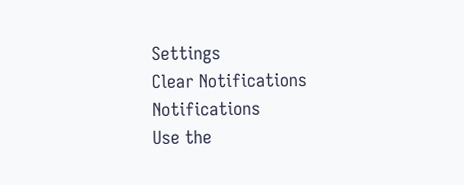Settings
Clear Notifications
Notifications
Use the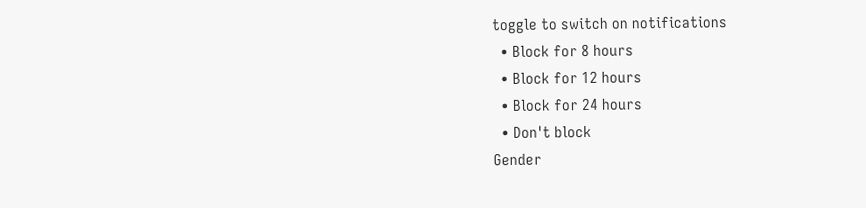toggle to switch on notifications
  • Block for 8 hours
  • Block for 12 hours
  • Block for 24 hours
  • Don't block
Gender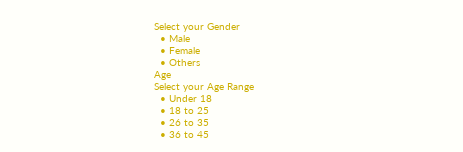Select your Gender
  • Male
  • Female
  • Others
Age
Select your Age Range
  • Under 18
  • 18 to 25
  • 26 to 35
  • 36 to 45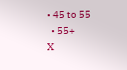• 45 to 55
  • 55+
X